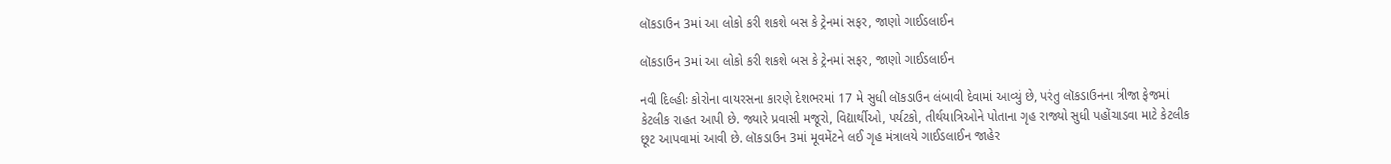લૉકડાઉન 3માં આ લોકો કરી શકશે બસ કે ટ્રેનમાં સફર, જાણો ગાઈડલાઈન

લૉકડાઉન 3માં આ લોકો કરી શકશે બસ કે ટ્રેનમાં સફર, જાણો ગાઈડલાઈન

નવી દિલ્હીઃ કોરોના વાયરસના કારણે દેશભરમાં 17 મે સુધી લૉકડાઉન લંબાવી દેવામાં આવ્યું છે, પરંતુ લૉકડાઉનના ત્રીજા ફેજમાં કેટલીક રાહત આપી છે. જ્યારે પ્રવાસી મજૂરો, વિદ્યાર્થીઓ, પર્યટકો, તીર્થયાત્રિઓને પોતાના ગૃહ રાજ્યો સુધી પહોંચાડવા માટે કેટલીક છૂટ આપવામાં આવી છે. લૉકડાઉન 3માં મૂવમેંટને લઈ ગૃહ મંત્રાલયે ગાઈડલાઈન જાહેર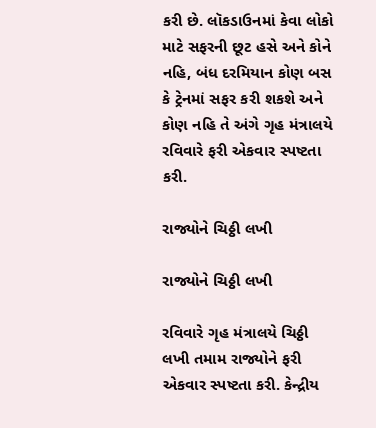કરી છે. લૉકડાઉનમાં કેવા લોકો માટે સફરની છૂટ હસે અને કોને નહિ, બંધ દરમિયાન કોણ બસ કે ટ્રેનમાં સફર કરી શકશે અને કોણ નહિ તે અંગે ગૃહ મંત્રાલયે રવિવારે ફરી એકવાર સ્પષ્ટતા કરી.

રાજ્યોને ચિઠ્ઠી લખી

રાજ્યોને ચિઠ્ઠી લખી

રવિવારે ગૃહ મંત્રાલયે ચિઠ્ઠી લખી તમામ રાજ્યોને ફરી એકવાર સ્પષ્ટતા કરી. કેન્દ્રીય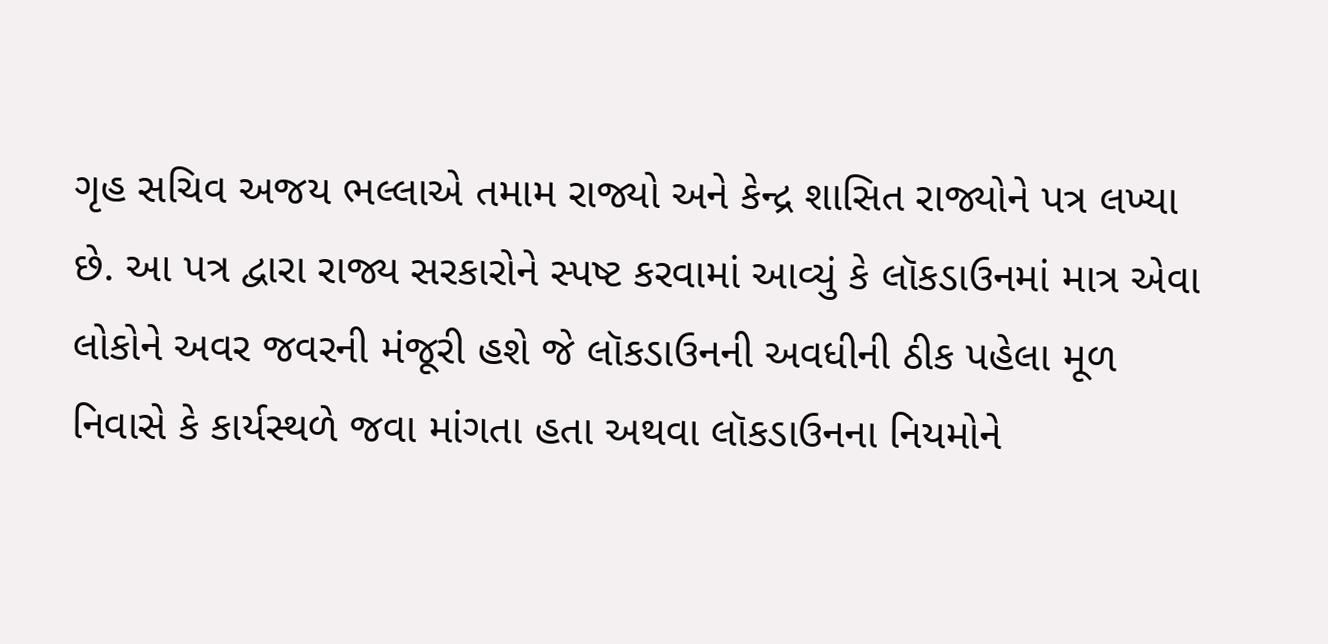ગૃહ સચિવ અજય ભલ્લાએ તમામ રાજ્યો અને કેન્દ્ર શાસિત રાજ્યોને પત્ર લખ્યા છે. આ પત્ર દ્વારા રાજ્ય સરકારોને સ્પષ્ટ કરવામાં આવ્યું કે લૉકડાઉનમાં માત્ર એવા લોકોને અવર જવરની મંજૂરી હશે જે લૉકડાઉનની અવધીની ઠીક પહેલા મૂળ નિવાસે કે કાર્યસ્થળે જવા માંગતા હતા અથવા લૉકડાઉનના નિયમોને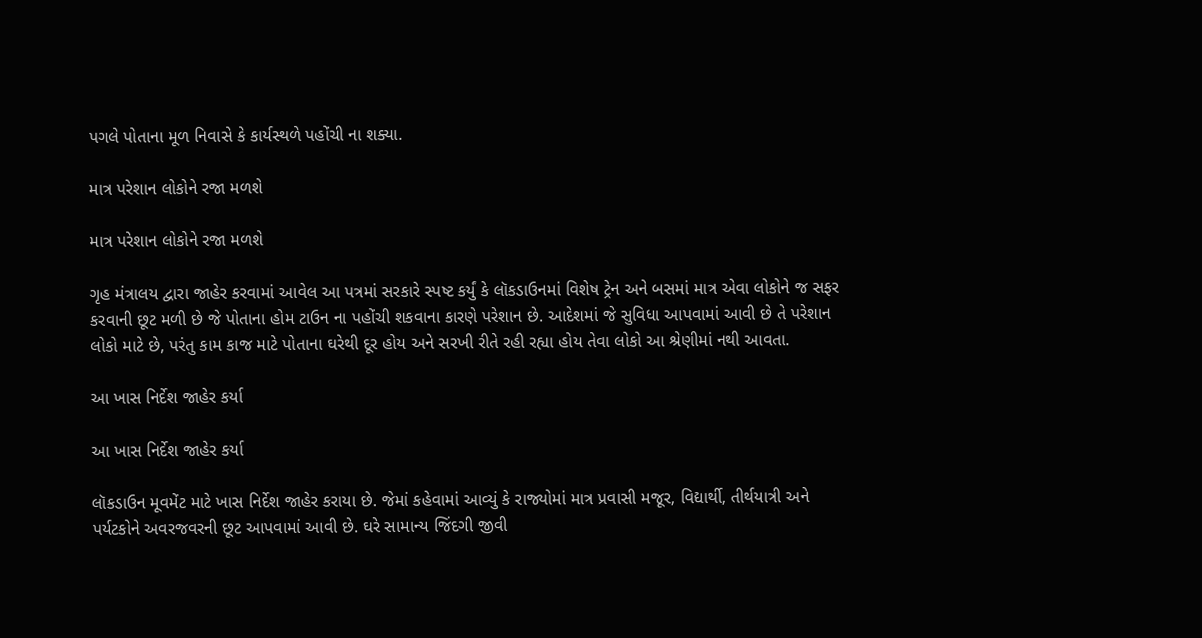પગલે પોતાના મૂળ નિવાસે કે કાર્યસ્થળે પહોંચી ના શક્યા.

માત્ર પરેશાન લોકોને રજા મળશે

માત્ર પરેશાન લોકોને રજા મળશે

ગૃહ મંત્રાલય દ્વારા જાહેર કરવામાં આવેલ આ પત્રમાં સરકારે સ્પષ્ટ કર્યું કે લૉકડાઉનમાં વિશેષ ટ્રેન અને બસમાં માત્ર એવા લોકોને જ સફર કરવાની છૂટ મળી છે જે પોતાના હોમ ટાઉન ના પહોંચી શકવાના કારણે પરેશાન છે. આદેશમાં જે સુવિધા આપવામાં આવી છે તે પરેશાન લોકો માટે છે, પરંતુ કામ કાજ માટે પોતાના ઘરેથી દૂર હોય અને સરખી રીતે રહી રહ્યા હોય તેવા લોકો આ શ્રેણીમાં નથી આવતા.

આ ખાસ નિર્દેશ જાહેર કર્યા

આ ખાસ નિર્દેશ જાહેર કર્યા

લૉકડાઉન મૂવમેંટ માટે ખાસ નિર્દેશ જાહેર કરાયા છે. જેમાં કહેવામાં આવ્યું કે રાજ્યોમાં માત્ર પ્રવાસી મજૂર, વિદ્યાર્થી, તીર્થયાત્રી અને પર્યટકોને અવરજવરની છૂટ આપવામાં આવી છે. ઘરે સામાન્ય જિંદગી જીવી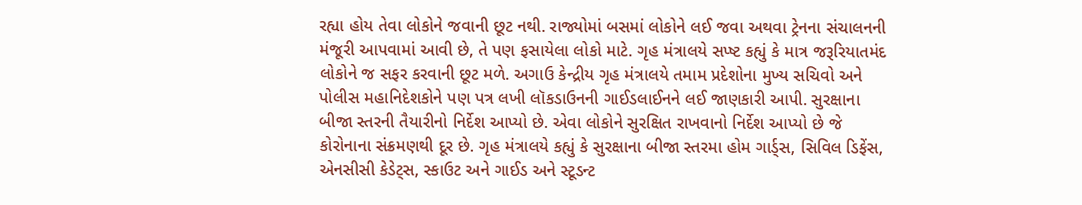રહ્યા હોય તેવા લોકોને જવાની છૂટ નથી. રાજ્યોમાં બસમાં લોકોને લઈ જવા અથવા ટ્રેનના સંચાલનની મંજૂરી આપવામાં આવી છે, તે પણ ફસાયેલા લોકો માટે. ગૃહ મંત્રાલયે સપ્ષ્ટ કહ્યું કે માત્ર જરૂરિયાતમંદ લોકોને જ સફર કરવાની છૂટ મળે. અગાઉ કેન્દ્રીય ગૃહ મંત્રાલયે તમામ પ્રદેશોના મુખ્ય સચિવો અને પોલીસ મહાનિદેશકોને પણ પત્ર લખી લૉકડાઉનની ગાઈડલાઈનને લઈ જાણકારી આપી. સુરક્ષાના બીજા સ્તરની તૈયારીનો નિર્દેશ આપ્યો છે. એવા લોકોને સુરક્ષિત રાખવાનો નિર્દેશ આપ્યો છે જે કોરોનાના સંક્રમણથી દૂર છે. ગૃહ મંત્રાલયે કહ્યું કે સુરક્ષાના બીજા સ્તરમા હોમ ગાર્ડ્સ, સિવિલ ડિફેંસ, એનસીસી કેડેટ્સ, સ્કાઉટ અને ગાઈડ અને સ્ટૂડન્ટ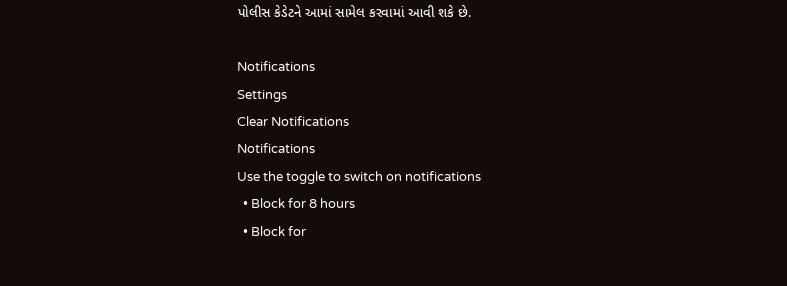પોલીસ કેડેટને આમાં સામેલ કરવામાં આવી શકે છે.

Notifications
Settings
Clear Notifications
Notifications
Use the toggle to switch on notifications
  • Block for 8 hours
  • Block for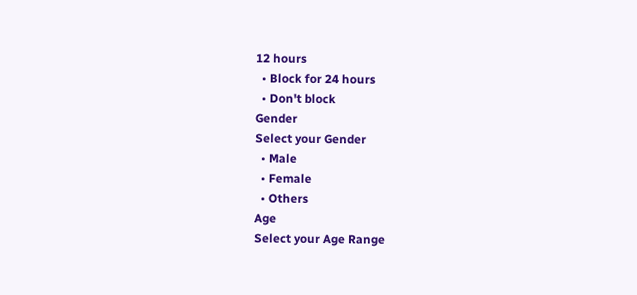12 hours
  • Block for 24 hours
  • Don't block
Gender
Select your Gender
  • Male
  • Female
  • Others
Age
Select your Age Range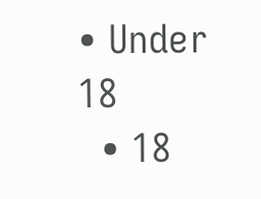• Under 18
  • 18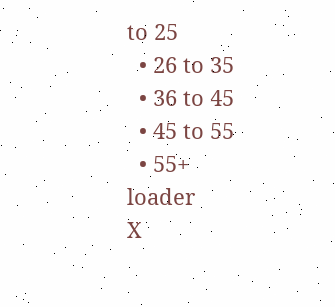to 25
  • 26 to 35
  • 36 to 45
  • 45 to 55
  • 55+
loader
X